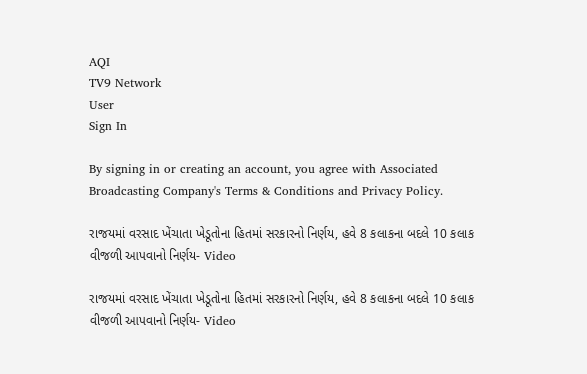AQI
TV9 Network
User
Sign In

By signing in or creating an account, you agree with Associated Broadcasting Company's Terms & Conditions and Privacy Policy.

રાજયમાં વરસાદ ખેંચાતા ખેડૂતોના હિતમાં સરકારનો નિર્ણય, હવે 8 કલાકના બદલે 10 કલાક વીજળી આપવાનો નિર્ણય- Video

રાજયમાં વરસાદ ખેંચાતા ખેડૂતોના હિતમાં સરકારનો નિર્ણય, હવે 8 કલાકના બદલે 10 કલાક વીજળી આપવાનો નિર્ણય- Video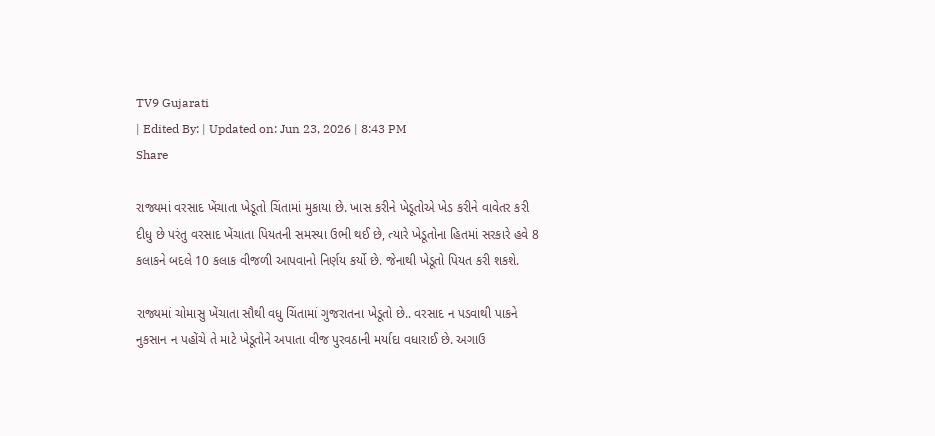TV9 Gujarati
| Edited By: | Updated on: Jun 23, 2026 | 8:43 PM
Share

રાજ્યમાં વરસાદ ખેંચાતા ખેડૂતો ચિંતામાં મુકાયા છે. ખાસ કરીને ખેડૂતોએ ખેડ કરીને વાવેતર કરી દીધુ છે પરંતુ વરસાદ ખેંચાતા પિયતની સમસ્યા ઉભી થઈ છે, ત્યારે ખેડૂતોના હિતમાં સરકારે હવે 8 કલાકને બદલે 10 કલાક વીજળી આપવાનો નિર્ણય કર્યો છે. જેનાથી ખેડૂતો પિયત કરી શકશે.

રાજ્યમાં ચોમાસુ ખેંચાતા સૌથી વધુ ચિંતામાં ગુજરાતના ખેડૂતો છે.. વરસાદ ન પડવાથી પાકને નુકસાન ન પહોંચે તે માટે ખેડૂતોને અપાતા વીજ પુરવઠાની મર્યાદા વધારાઈ છે. અગાઉ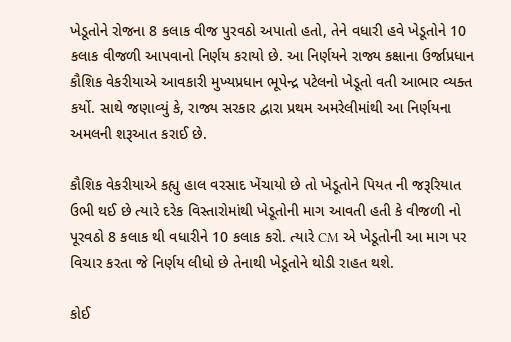ખેડૂતોને રોજના 8 કલાક વીજ પુરવઠો અપાતો હતો, તેને વધારી હવે ખેડૂતોને 10 કલાક વીજળી આપવાનો નિર્ણય કરાયો છે. આ નિર્ણયને રાજ્ય કક્ષાના ઉર્જાપ્રધાન કૌશિક વેકરીયાએ આવકારી મુખ્યપ્રધાન ભૂપેન્દ્ર પટેલનો ખેડૂતો વતી આભાર વ્યક્ત કર્યો. સાથે જણાવ્યું કે, રાજ્ય સરકાર દ્વારા પ્રથમ અમરેલીમાંથી આ નિર્ણયના અમલની શરૂઆત કરાઈ છે.

કૌશિક વેકરીયાએ કહ્યુ હાલ વરસાદ ખેંચાયો છે તો ખેડૂતોને પિયત ની જરૂરિયાત ઉભી થઈ છે ત્યારે દરેક વિસ્તારોમાંથી ખેડૂતોની માગ આવતી હતી કે વીજળી નો પૂરવઠો 8 કલાક થી વધારીને 10 કલાક કરો. ત્યારે CM એ ખેડૂતોની આ માગ પર વિચાર કરતા જે નિર્ણય લીધો છે તેનાથી ખેડૂતોને થોડી રાહત થશે.

કોઈ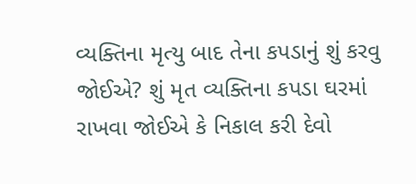વ્યક્તિના મૃત્યુ બાદ તેના કપડાનું શું કરવુ જોઈએ? શું મૃત વ્યક્તિના કપડા ઘરમાં રાખવા જોઈએ કે નિકાલ કરી દેવો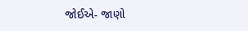જોઈએ- જાણો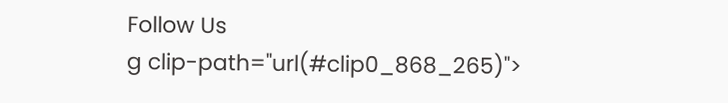Follow Us
g clip-path="url(#clip0_868_265)">